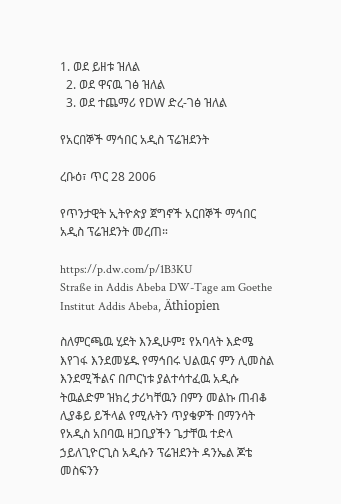1. ወደ ይዘቱ ዝለል
  2. ወደ ዋናዉ ገፅ ዝለል
  3. ወደ ተጨማሪ የDW ድረ-ገፅ ዝለል

የአርበኞች ማኅበር አዲስ ፕሬዝደንት

ረቡዕ፣ ጥር 28 2006

የጥንታዊት ኢትዮጵያ ጀግኖች አርበኞች ማኅበር አዲስ ፕሬዝደንት መረጠ።

https://p.dw.com/p/1B3KU
Straße in Addis Abeba DW-Tage am Goethe Institut Addis Abeba, Äthiopien

ስለምርጫዉ ሂደት እንዲሁም፤ የአባላት እድሜ እየገፋ እንደመሄዱ የማኅበሩ ህልዉና ምን ሊመስል እንደሚችልና በጦርነቱ ያልተሳተፈዉ አዲሱ ትዉልድም ዝክረ ታሪካቸዉን በምን መልኩ ጠብቆ ሊያቆይ ይችላል የሚሉትን ጥያቄዎች በማንሳት የአዲስ አበባዉ ዘጋቢያችን ጌታቸዉ ተድላ ኃይለጊዮርጊስ አዲሱን ፕሬዝደንት ዳንኤል ጆቴ መስፍንን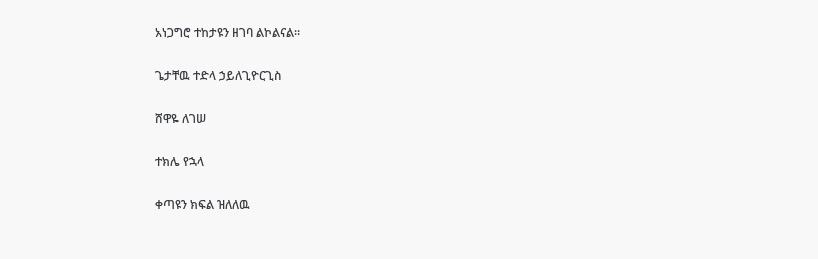አነጋግሮ ተከታዩን ዘገባ ልኮልናል።

ጌታቸዉ ተድላ ኃይለጊዮርጊስ

ሸዋዬ ለገሠ

ተክሌ የኋላ

ቀጣዩን ክፍል ዝለለዉ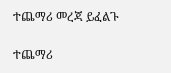ተጨማሪ መረጃ ይፈልጉ

ተጨማሪ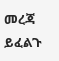መረጃ ይፈልጉ